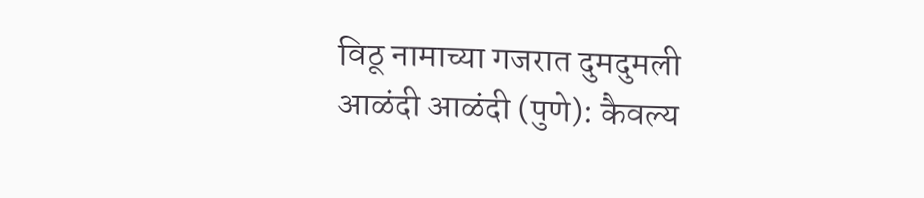विठू नामाच्या गजरात दुमदुमली आळंदी आळंदी (पुणे): कैवल्य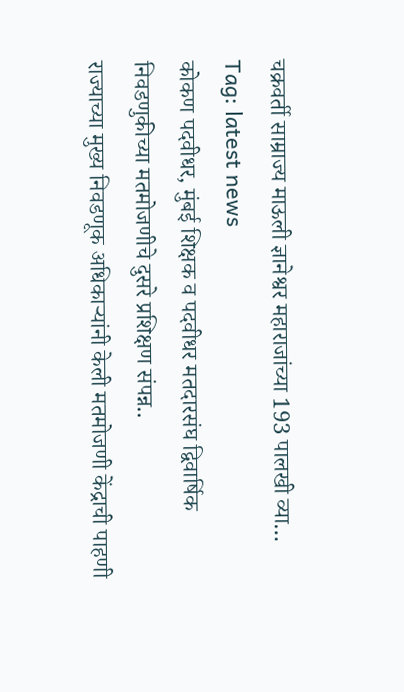चक्रवर्ती साम्राज्य माऊली ज्ञानेश्वर महाराजांच्या 193 पालखी व्या…
Tag: latest news
कोकण पदवीधर, मुंबई शिक्षक व पदवीधर मतदारसंघ द्विवार्षिक निवडणुकीच्या मतमोजणीचे दुसरे प्रशिक्षण संपन्न..
राज्याच्या मुख्य निवडणूक अधिकाऱ्यांनी केली मतमोजणी केंद्राची पाहणी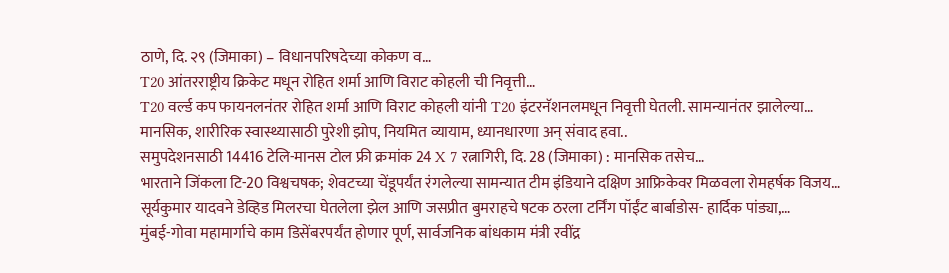ठाणे, दि. २९ (जिमाका) – विधानपरिषदेच्या कोकण व…
T20 आंतरराष्ट्रीय क्रिकेट मधून रोहित शर्मा आणि विराट कोहली ची निवृत्ती…
T20 वर्ल्ड कप फायनलनंतर रोहित शर्मा आणि विराट कोहली यांनी T20 इंटरनॅशनलमधून निवृत्ती घेतली. सामन्यानंतर झालेल्या…
मानसिक, शारीरिक स्वास्थ्यासाठी पुरेशी झोप, नियमित व्यायाम, ध्यानधारणा अन् संवाद हवा..
समुपदेशनसाठी 14416 टेलि-मानस टोल फ्री क्रमांक 24 X 7 रत्नागिरी, दि. 28 (जिमाका) : मानसिक तसेच…
भारताने जिंकला टि-20 विश्वचषक; शेवटच्या चेंडूपर्यंत रंगलेल्या सामन्यात टीम इंडियाने दक्षिण आफ्रिकेवर मिळवला रोमहर्षक विजय…
सूर्यकुमार यादवने डेव्हिड मिलरचा घेतलेला झेल आणि जसप्रीत बुमराहचे षटक ठरला टर्निंग पॉईंट बार्बाडोस- हार्दिक पांड्या,…
मुंबई-गोवा महामार्गाचे काम डिसेंबरपर्यंत होणार पूर्ण, सार्वजनिक बांधकाम मंत्री रवींद्र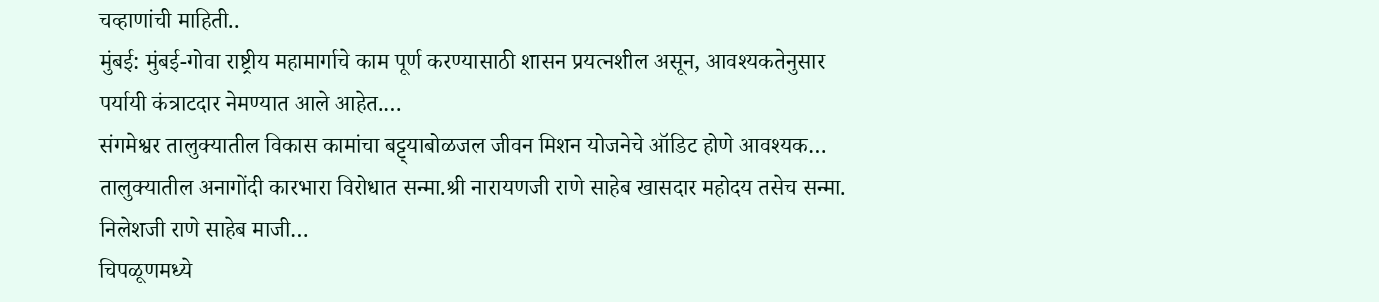चव्हाणांची माहिती..
मुंबई: मुंबई-गोवा राष्ट्रीय महामार्गाचे काम पूर्ण करण्यासाठी शासन प्रयत्नशील असून, आवश्यकतेनुसार पर्यायी कंत्राटदार नेमण्यात आले आहेत.…
संगमेश्वर तालुक्यातील विकास कामांचा बट्ट्याबोळजल जीवन मिशन योजनेचे ऑडिट होणे आवश्यक…
तालुक्यातील अनागोंदी कारभारा विरोधात सन्मा.श्री नारायणजी राणे साहेब खासदार महोदय तसेच सन्मा. निलेशजी राणे साहेब माजी…
चिपळूणमध्ये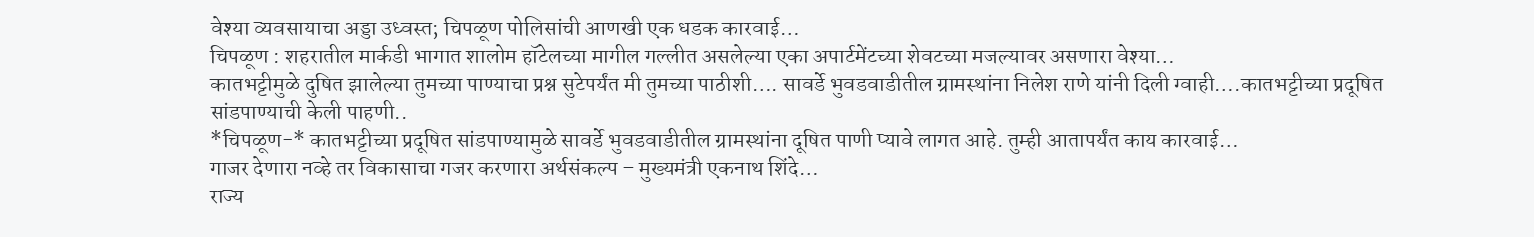वेश्या व्यवसायाचा अड्डा उध्वस्त; चिपळूण पोलिसांची आणखी एक धडक कारवाई…
चिपळूण : शहरातील मार्कडी भागात शालोम हॉटेलच्या मागील गल्लीत असलेल्या एका अपार्टमेंटच्या शेवटच्या मजल्यावर असणारा वेश्या…
कातभट्टीमुळे दुषित झालेल्या तुमच्या पाण्याचा प्रश्न सुटेपर्यंत मी तुमच्या पाठीशी…. सावर्डे भुवडवाडीतील ग्रामस्थांना निलेश राणे यांनी दिली ग्वाही….कातभट्टीच्या प्रदूषित सांडपाण्याची केली पाहणी..
*चिपळूण-* कातभट्टीच्या प्रदूषित सांडपाण्यामुळे सावर्डे भुवडवाडीतील ग्रामस्थांना दूषित पाणी प्यावे लागत आहे. तुम्ही आतापर्यंत काय कारवाई…
गाजर देणारा नव्हे तर विकासाचा गजर करणारा अर्थसंकल्प – मुख्यमंत्री एकनाथ शिंदे…
राज्य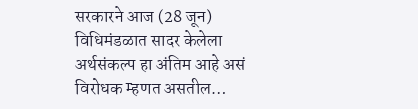सरकारने आज (28 जून) विधिमंडळात सादर केलेला अर्थसंकल्प हा अंतिम आहे असं विरोधक म्हणत असतील…